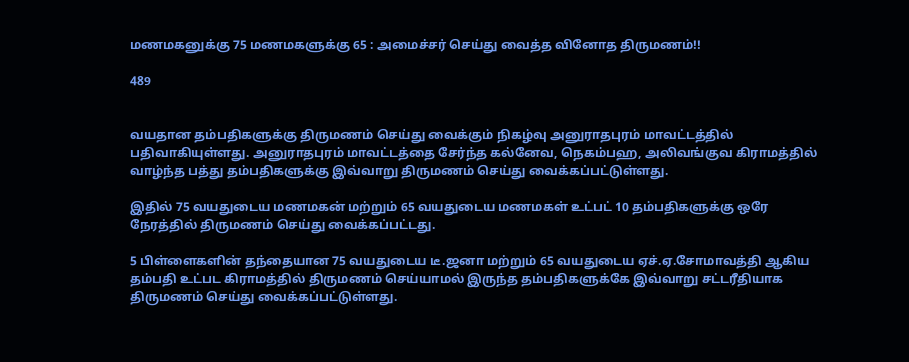மணமகனுக்கு 75 மணமகளுக்கு 65 : அமைச்சர் செய்து வைத்த வினோத திருமணம்!!

489


வயதான தம்பதிகளுக்கு திருமணம் செய்து வைக்கும் நிகழ்வு அனுராதபுரம் மாவட்டத்தில் பதிவாகியுள்ளது. அனுராதபுரம் மாவட்டத்தை சேர்ந்த கல்னேவ, நெகம்பஹ, அலிவங்குவ கிராமத்தில் வாழ்ந்த பத்து தம்பதிகளுக்கு இவ்வாறு திருமணம் செய்து வைக்கப்பட்டுள்ளது.

இதில் 75 வயதுடைய மணமகன் மற்றும் 65 வயதுடைய மணமகள் உட்பட் 10 தம்பதிகளுக்கு ஒரே நேரத்தில் திருமணம் செய்து வைக்கப்பட்டது.

5 பிள்ளைகளின் தந்தையான 75 வயதுடைய டீ.ஜனா மற்றும் 65 வயதுடைய ஏச்.ஏ.சோமாவத்தி ஆகிய தம்பதி உட்பட கிராமத்தில் திருமணம் செய்யாமல் இருந்த தம்பதிகளுக்கே இவ்வாறு சட்டரீதியாக திருமணம் செய்து வைக்கப்பட்டுள்ளது.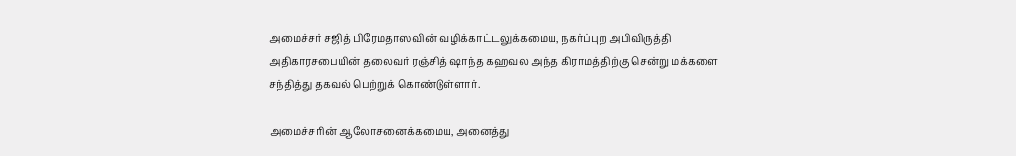அமைச்சர் சஜித் பிரேமதாஸவின் வழிக்காட்டலுக்கமைய, நகர்ப்புற அபிவிருத்தி அதிகாரசபையின் தலைவர் ரஞ்சித் ஷாந்த கஹவல அந்த கிராமத்திற்கு சென்று மக்களை சந்தித்து தகவல் பெற்றுக் கொண்டுள்ளார்.

அமைச்சரின் ஆலோசனைக்கமைய, அனைத்து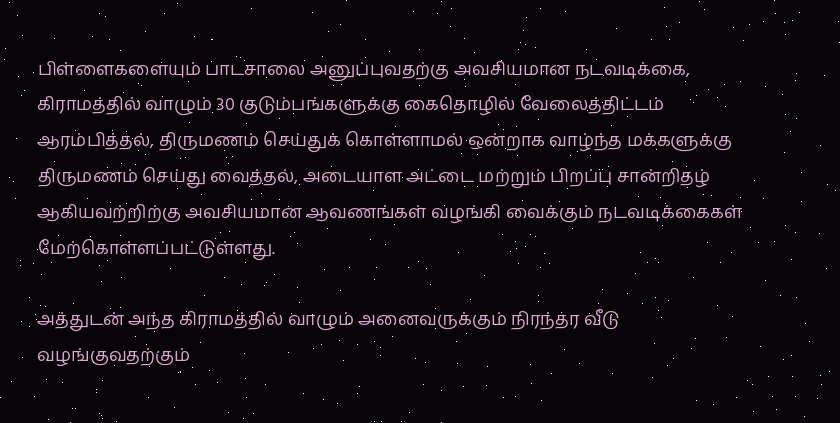பிள்ளைகளையும் பாடசாலை அனுப்புவதற்கு அவசியமான நடவடிக்கை, கிராமத்தில் வாழும் 30 குடும்பங்களுக்கு கைதொழில் வேலைத்திட்டம் ஆரம்பித்தல், திருமணம் செய்துக் கொள்ளாமல் ஒன்றாக வாழ்ந்த மக்களுக்கு திருமணம் செய்து வைத்தல், அடையாள அட்டை மற்றும் பிறப்பு சான்றிதழ் ஆகியவற்றிற்கு அவசியமான ஆவணங்கள் வழங்கி வைக்கும் நடவடிக்கைகள் மேற்கொள்ளப்பட்டுள்ளது.

அத்துடன் அந்த கிராமத்தில் வாழும் அனைவருக்கும் நிரந்தர வீடு வழங்குவதற்கும்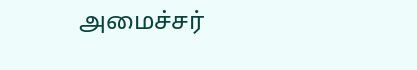அமைச்சர்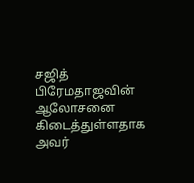சஜித் பிரேமதாஜவின் ஆலோசனை கிடைத்துள்ளதாக அவர்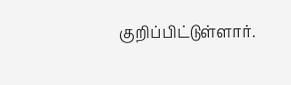குறிப்பிட்டுள்ளார்.